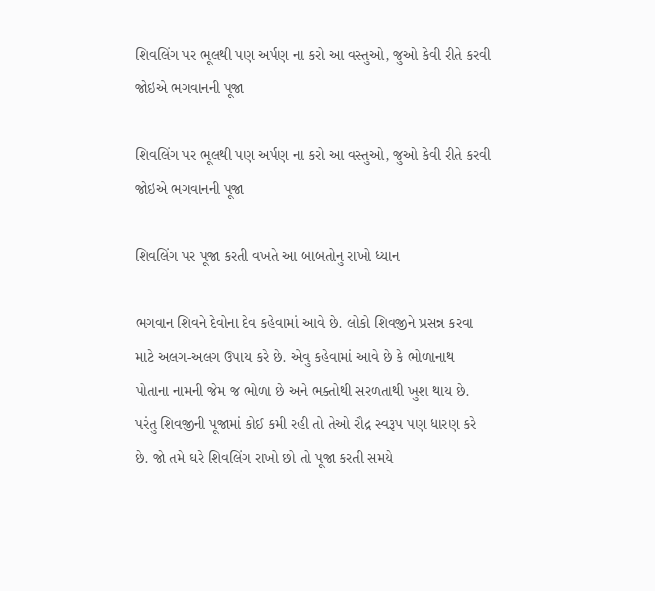શિવલિંગ પર ભૂલથી પણ અર્પણ ના કરો આ વસ્તુઓ, જુઓ કેવી રીતે કરવી જોઇએ ભગવાનની પૂજા

શિવલિંગ પર ભૂલથી પણ અર્પણ ના કરો આ વસ્તુઓ, જુઓ કેવી રીતે કરવી જોઇએ ભગવાનની પૂજા

શિવલિંગ પર પૂજા કરતી વખતે આ બાબતોનુ રાખો ધ્યાન

ભગવાન શિવને દેવોના દેવ કહેવામાં આવે છે. લોકો શિવજીને પ્રસન્ન કરવા માટે અલગ-અલગ ઉપાય કરે છે. એવુ કહેવામાં આવે છે કે ભોળાનાથ પોતાના નામની જેમ જ ભોળા છે અને ભક્તોથી સરળતાથી ખુશ થાય છે. પરંતુ શિવજીની પૂજામાં કોઈ કમી રહી તો તેઓ રૌદ્ર સ્વરૂપ પણ ધારણ કરે છે. જો તમે ઘરે શિવલિંગ રાખો છો તો પૂજા કરતી સમયે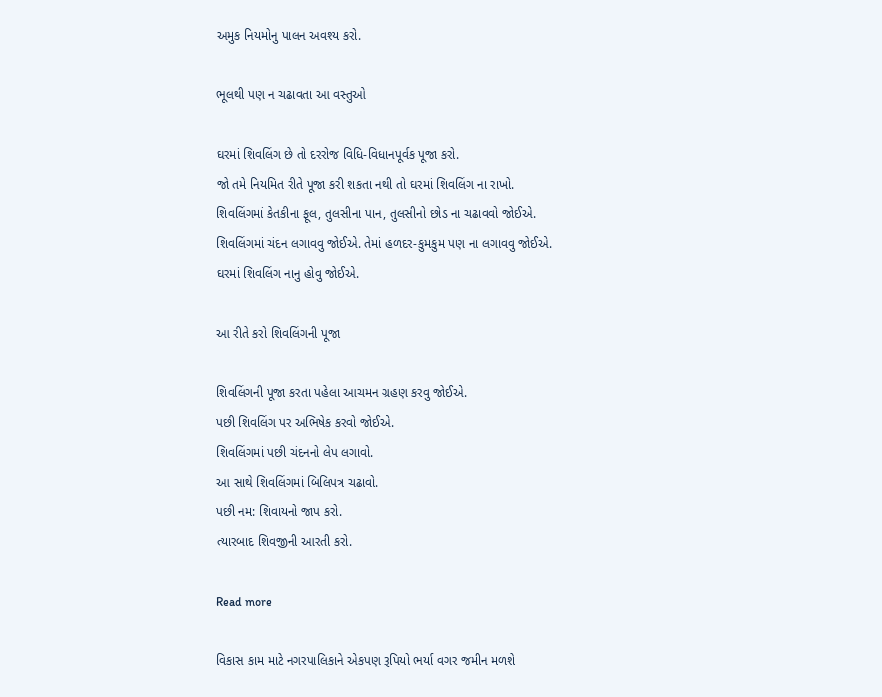અમુક નિયમોનુ પાલન અવશ્ય કરો.

ભૂલથી પણ ન ચઢાવતા આ વસ્તુઓ

ઘરમાં શિવલિંગ છે તો દરરોજ વિધિ-વિધાનપૂર્વક પૂજા કરો.
જો તમે નિયમિત રીતે પૂજા કરી શકતા નથી તો ઘરમાં શિવલિંગ ના રાખો.
શિવલિંગમાં કેતકીના ફૂલ, તુલસીના પાન, તુલસીનો છોડ ના ચઢાવવો જોઈએ.
શિવલિંગમાં ચંદન લગાવવુ જોઈએ. તેમાં હળદર-કુમકુમ પણ ના લગાવવુ જોઈએ.
ઘરમાં શિવલિંગ નાનુ હોવુ જોઈએ.

આ રીતે કરો શિવલિંગની પૂજા

શિવલિંગની પૂજા કરતા પહેલા આચમન ગ્રહણ કરવુ જોઈએ.
પછી શિવલિંગ પર અભિષેક કરવો જોઈએ.
શિવલિંગમાં પછી ચંદનનો લેપ લગાવો.
આ સાથે શિવલિંગમાં બિલિપત્ર ચઢાવો.
પછી નમ: શિવાયનો જાપ કરો.
ત્યારબાદ શિવજીની આરતી કરો.

Read more

વિકાસ કામ માટે નગરપાલિકાને એકપણ રૂપિયો ભર્યા વગર જમીન મળશે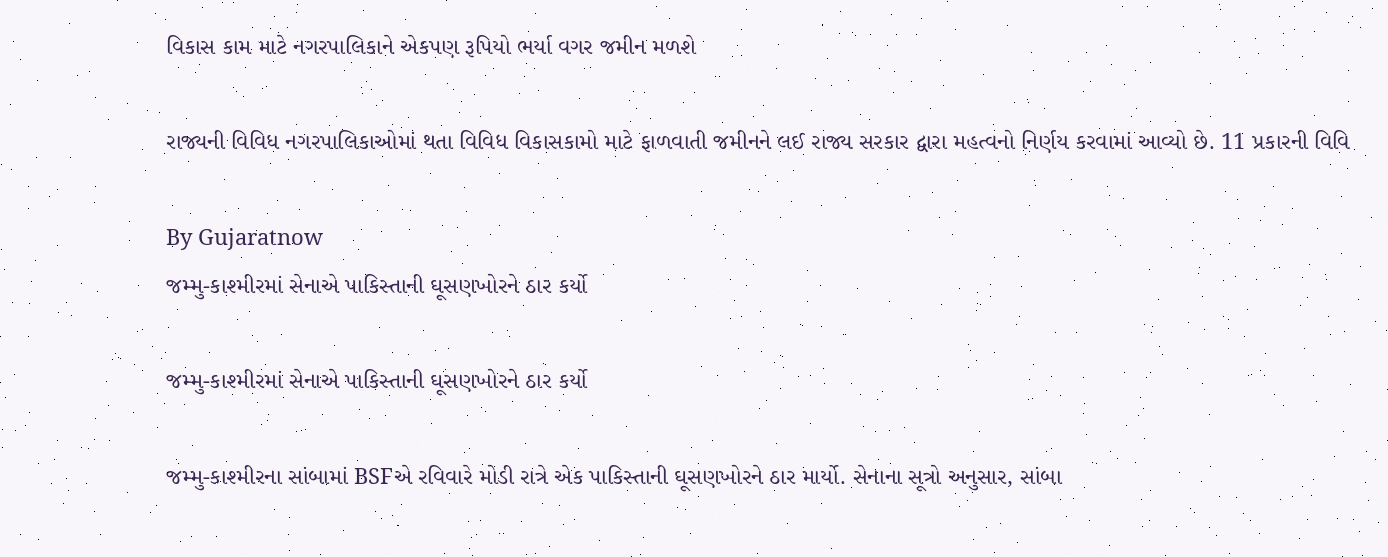વિકાસ કામ માટે નગરપાલિકાને એકપણ રૂપિયો ભર્યા વગર જમીન મળશે

રાજ્યની વિવિધ નગરપાલિકાઓમાં થતા વિવિધ વિકાસકામો માટે ફાળવાતી જમીનને લઈ રાજ્ય સરકાર દ્વારા મહત્વનો નિર્ણય કરવામાં આવ્યો છે. 11 પ્રકારની વિવિ

By Gujaratnow
જમ્મુ-કાશ્મીરમાં સેનાએ પાકિસ્તાની ઘૂસણખોરને ઠાર કર્યો

જમ્મુ-કાશ્મીરમાં સેનાએ પાકિસ્તાની ઘૂસણખોરને ઠાર કર્યો

જમ્મુ-કાશ્મીરના સાંબામાં BSFએ રવિવારે મોડી રાત્રે એક પાકિસ્તાની ઘૂસણખોરને ઠાર માર્યો. સેનાના સૂત્રો અનુસાર, સાંબા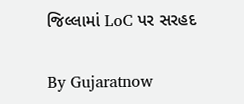જિલ્લામાં LoC પર સરહદ

By Gujaratnow